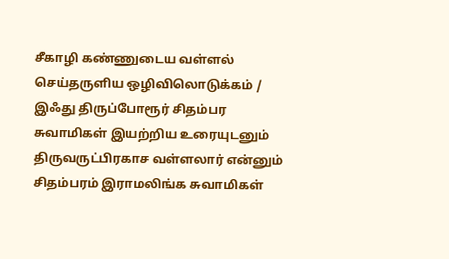சீகாழி கண்ணுடைய வள்ளல் செய்தருளிய ஒழிவிலொடுக்கம் / இஃது திருப்போரூர் சிதம்பர சுவாமிகள் இயற்றிய உரையுடனும் திருவருட்பிரகாச வள்ளலார் என்னும் சிதம்பரம் இராமலிங்க சுவாமிகள்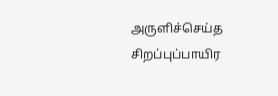அருளிச்செய்த சிறப்புப்பாயிர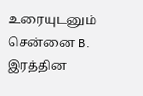உரையுடனும் சென்னை B. இரத்தின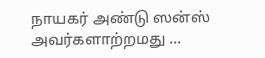நாயகர் அண்டு ஸன்ஸ் அவர்களாற்றமது ...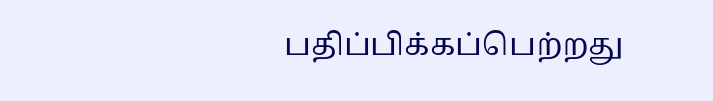பதிப்பிக்கப்பெற்றது